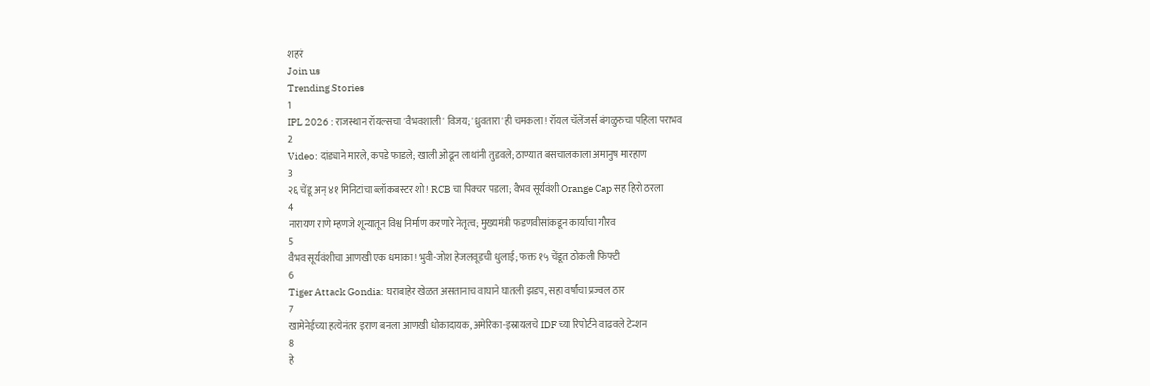शहरं
Join us
Trending Stories
1
IPL 2026 : राजस्थान रॉयल्सचा 'वैभवशाली' विजय; 'ध्रुवतारा'ही चमकला! रॉयल चॅलेंजर्स बंगळुरुचा पहिला पराभव
2
Video: दांड्याने मारले, कपडे फाडले; खाली ओढून लाथांनी तुडवले; ठाण्यात बसचालकाला अमानुष मारहाण
3
२६ चेंडू अन् ४१ मिनिटांचा ब्लॉकबस्टर शो! RCB चा पिक्चर पडला; वैभव सूर्यवंशी Orange Cap सह हिरो ठरला
4
नारायण राणे म्हणजे शून्यातून विश्व निर्माण करणारे नेतृत्व; मुख्यमंत्री फडणवीसांकडून कार्याचा गौरव
5
वैभव सूर्यवंशीचा आणखी एक धमाका! भुवी-जोश हेजलवूडची धुलाई; फक्त १५ चेंडूत ठोकली फिफ्टी
6
Tiger Attack Gondia: घराबाहेर खेळत असतानाच वाघाने घातली झडप, सहा वर्षांचा प्रज्वल ठार
7
खामेनेईच्या हत्येनंतर इराण बनला आणखी धोकादायक, अमेरिका-इस्रायलचे IDF च्या रिपोर्टने वाढवले टेन्शन
8
हे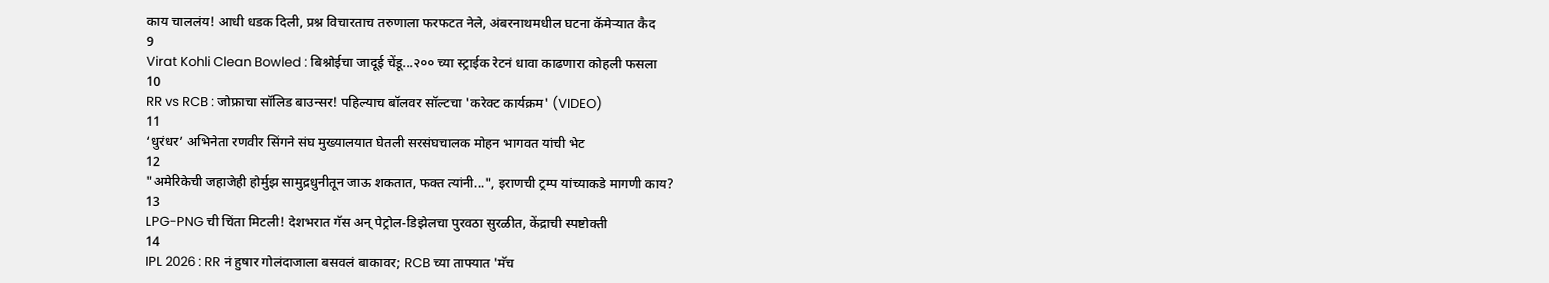काय चाललंय! आधी धडक दिली, प्रश्न विचारताच तरुणाला फरफटत नेले, अंबरनाथमधील घटना कॅमेऱ्यात कैद
9
Virat Kohli Clean Bowled : बिश्नोईचा जादूई चेंडू...२०० च्या स्ट्राईक रेटनं धावा काढणारा कोहली फसला
10
RR vs RCB : जोफ्राचा सॉलिड बाउन्सर! पहिल्याच बॉलवर सॉल्टचा 'करेक्ट कार्यक्रम' (VIDEO)
11
‘धुरंधर’ अभिनेता रणवीर सिंगने संघ मुख्यालयात घेतली सरसंघचालक मोहन भागवत यांची भेट
12
"अमेरिकेची जहाजेही होर्मुझ सामुद्रधुनीतून जाऊ शकतात, फक्त त्यांनी...", इराणची ट्रम्प यांच्याकडे मागणी काय?
13
LPG-PNG ची चिंता मिटली! देशभरात गॅस अन् पेट्रोल-डिझेलचा पुरवठा सुरळीत, केंद्राची स्पष्टोक्ती
14
IPL 2026 : RR नं हुषार गोलंदाजाला बसवलं बाकावर; RCB च्या ताफ्यात 'मॅच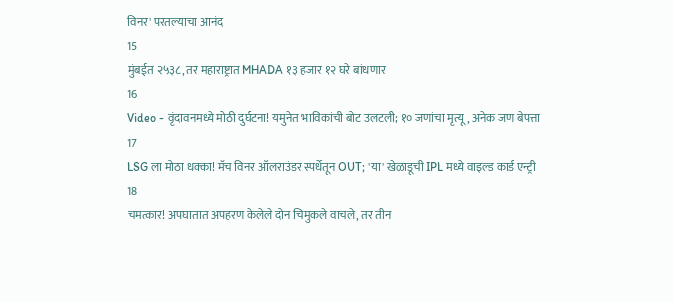विनर' परतल्याचा आनंद
15
मुंबईत २५३८, तर महाराष्ट्रात MHADA १३ हजार १२ घरे बांधणार
16
Video - वृंदावनमध्ये मोठी दुर्घटना! यमुनेत भाविकांची बोट उलटली; १० जणांचा मृत्यू, अनेक जण बेपत्ता
17
LSG ला मोठा धक्का! मॅच विनर ऑलराउंडर स्पर्धेतून OUT; 'या' खेळाडूची IPL मध्ये वाइल्ड कार्ड एन्ट्री
18
चमत्कार! अपघातात अपहरण केलेले दोन चिमुकले वाचले, तर तीन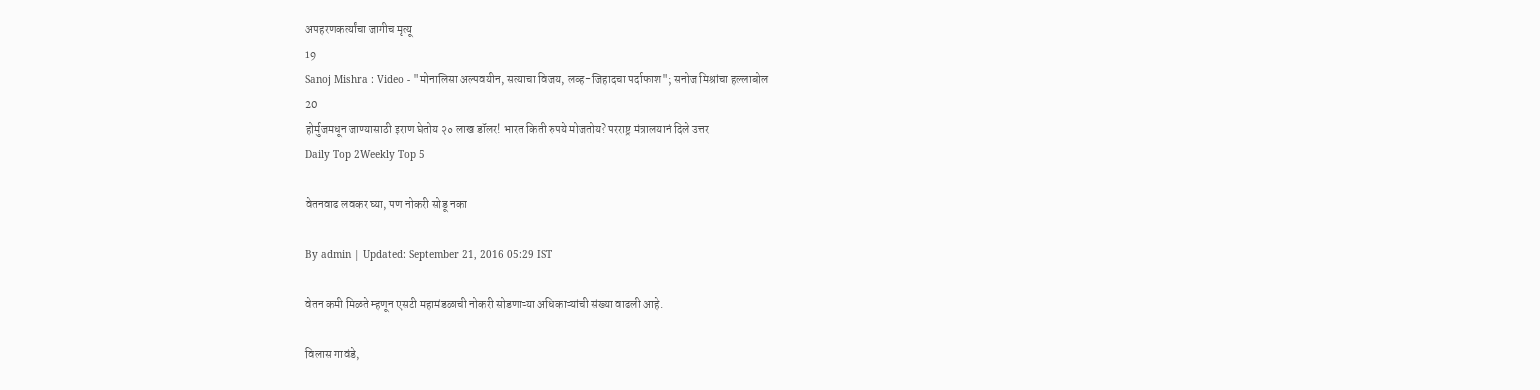अपहरणकर्त्यांचा जागीच मृत्यू
19
Sanoj Mishra : Video - "मोनालिसा अल्पवयीन, सत्याचा विजय, लव्ह-जिहादचा पर्दाफाश"; सनोज मिश्रांचा हल्लाबोल
20
होर्मुजमधून जाण्यासाठी इराण घेतोय २० लाख डॉलर! भारत किती रुपये मोजतोय? परराष्ट्र मंत्रालयानं दिले उत्तर
Daily Top 2Weekly Top 5

वेतनवाढ लवकर घ्या, पण नोकरी सोडू नका

By admin | Updated: September 21, 2016 05:29 IST

वेतन कमी मिळते म्हणून एसटी महामंडळाची नोकरी सोडणाऱ्या अधिकाऱ्यांची संख्या वाढली आहे.

विलास गावंडे,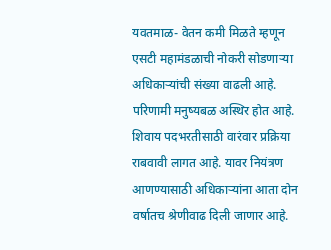यवतमाळ- वेतन कमी मिळते म्हणून एसटी महामंडळाची नोकरी सोडणाऱ्या अधिकाऱ्यांची संख्या वाढली आहे. परिणामी मनुष्यबळ अस्थिर होत आहे. शिवाय पदभरतीसाठी वारंवार प्रक्रिया राबवावी लागत आहे. यावर नियंत्रण आणण्यासाठी अधिकाऱ्यांना आता दोन वर्षातच श्रेणीवाढ दिली जाणार आहे.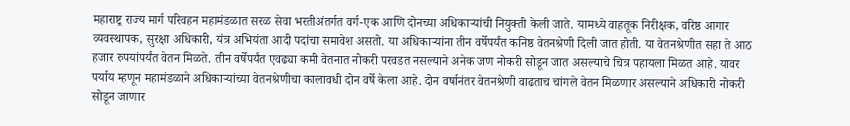महाराष्ट्र राज्य मार्ग परिवहन महामंडळात सरळ सेवा भरतीअंतर्गत वर्ग-एक आणि दोनच्या अधिकाऱ्यांची नियुक्ती केली जाते. यामध्ये वाहतूक निरीक्षक, वरिष्ठ आगार व्यवस्थापक, सुरक्षा अधिकारी, यंत्र अभियंता आदी पदांचा समावेश असतो. या अधिकाऱ्यांना तीन वर्षेपर्यंत कनिष्ठ वेतनश्रेणी दिली जात होती. या वेतनश्रेणीत सहा ते आठ हजार रुपयांपर्यंत वेतन मिळते. तीन वर्षेपर्यंत एवढ्या कमी वेतनात नोकरी परवडत नसल्याने अनेक जण नोकरी सोडून जात असल्याचे चित्र पहायला मिळत आहे. यावर पर्याय म्हणून महामंडळाने अधिकाऱ्यांच्या वेतनश्रेणीचा कालावधी दोन वर्षे केला आहे. दोन वर्षानंतर वेतनश्रेणी वाढताच चांगले वेतन मिळणार असल्याने अधिकारी नोकरी सोडून जाणार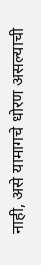नाही, असे यामागचे धोरण असल्याची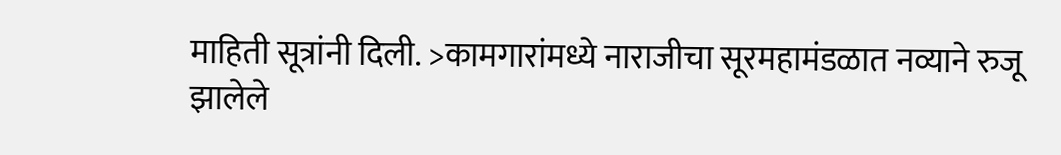माहिती सूत्रांनी दिली. >कामगारांमध्ये नाराजीचा सूरमहामंडळात नव्याने रुजू झालेले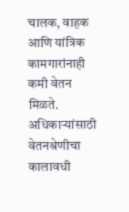चालक, वाहक आणि यांत्रिक कामगारांनाही कमी वेतन मिळते. अधिकाऱ्यांसाठी वेतनश्रेणीचा कालावधी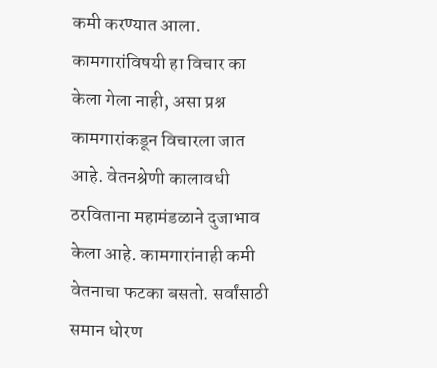कमी करण्यात आला. कामगारांविषयी हा विचार का केला गेला नाही, असा प्रश्न कामगारांकडून विचारला जात आहे. वेतनश्रेणी कालावधी ठरविताना महामंडळाने दुजाभाव केला आहे. कामगारांनाही कमी वेतनाचा फटका बसतो. सर्वांसाठी समान धोरण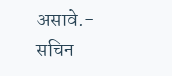असावे.- सचिन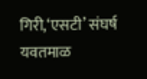गिरी,‘एसटी’ संघर्ष यवतमाळ